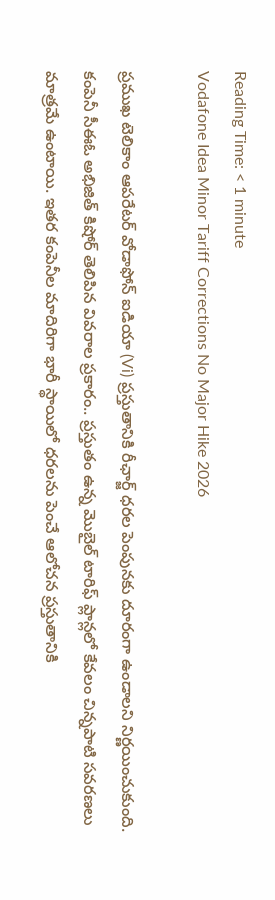Reading Time: < 1 minute
Vodafone Idea Minor Tariff Corrections No Major Hike 2026

ప్రముఖ టెలికాం ఆపరేటర్ వోడాఫోన్ ఐడియా (Vi) ప్రస్తుతానికి రీఛార్జ్‌ ధరల పెంపునకు దూరంగా ఉండాలని నిర్ణయించుకుంది. కంపెనీ సీఈఓ అభిజిత్ కిషోర్ తెలిపిన వివరాల ప్రకారం.. ప్రస్తుతం ఉన్న మొబైల్ టారిఫ్ ప్లాన్లలో కేవలం చిన్నపాటి సవరణలు మాత్రమే ఉంటాయి. ఇతర కంపెనీల మాదిరిగా భారీ స్థాయిలో ధరలను పెంచే ఆలోచన ప్రస్తుతానికి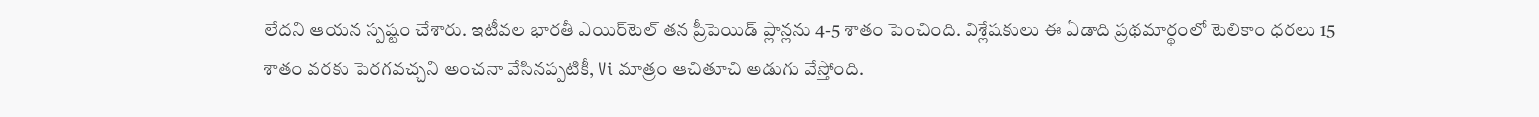లేదని ఆయన స్పష్టం చేశారు. ఇటీవల భారతీ ఎయిర్‌టెల్ తన ప్రీపెయిడ్ ప్లాన్లను 4-5 శాతం పెంచింది. విశ్లేషకులు ఈ ఏడాది ప్రథమార్థంలో టెలికాం ధరలు 15 శాతం వరకు పెరగవచ్చని అంచనా వేసినప్పటికీ, Vi మాత్రం ఆచితూచి అడుగు వేస్తోంది.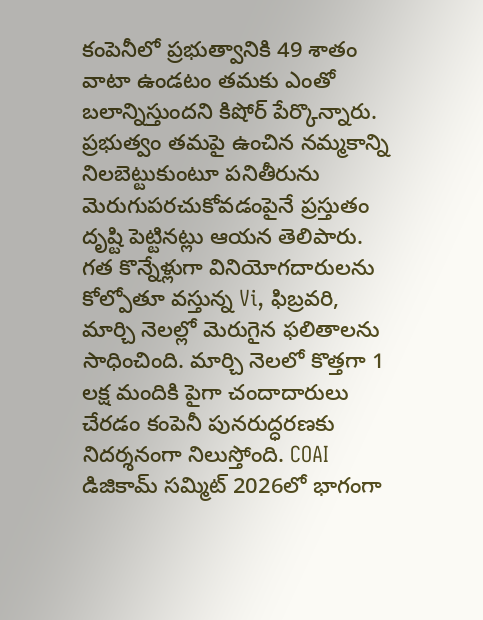కంపెనీలో ప్రభుత్వానికి 49 శాతం వాటా ఉండటం తమకు ఎంతో బలాన్నిస్తుందని కిషోర్ పేర్కొన్నారు. ప్రభుత్వం తమపై ఉంచిన నమ్మకాన్ని నిలబెట్టుకుంటూ పనితీరును మెరుగుపరచుకోవడంపైనే ప్రస్తుతం దృష్టి పెట్టినట్లు ఆయన తెలిపారు. గత కొన్నేళ్లుగా వినియోగదారులను కోల్పోతూ వస్తున్న Vi, ఫిబ్రవరి, మార్చి నెలల్లో మెరుగైన ఫలితాలను సాధించింది. మార్చి నెలలో కొత్తగా 1 లక్ష మందికి పైగా చందాదారులు చేరడం కంపెనీ పునరుద్ధరణకు నిదర్శనంగా నిలుస్తోంది. COAI డిజికామ్ సమ్మిట్ 2026లో భాగంగా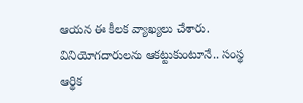ఆయన ఈ కీలక వ్యాఖ్యలు చేశారు. వినియోగదారులను ఆకట్టుకుంటూనే.. సంస్థ ఆర్థిక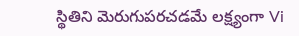స్థితిని మెరుగుపరచడమే లక్ష్యంగా Vi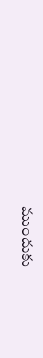ముందుకు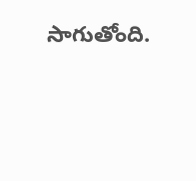సాగుతోంది.